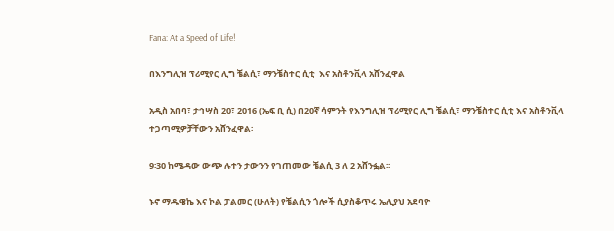Fana: At a Speed of Life!

በእንግሊዝ ፕሪሚየር ሊግ ቼልሲ፣ ማንቼስተር ሲቲ  እና አስቶንቪላ አሸንፈዋል

አዲስ አበባ፣ ታኅሣስ 20፣ 2016 (ኤፍ ቢ ሲ) በ20ኛ ሳምንት የእንግሊዝ ፕሪሚየር ሊግ ቼልሲ፣ ማንቼስተር ሲቲ እና አስቶንቪላ ተጋጣሚዎቻቸውን አሸንፈዋል፡

9፡30 ከሜዳው ውጭ ሉተን ታውንን የገጠመው ቼልሲ 3 ለ 2 አሸንፏል፡፡

ኑኖ ማዱዌኬ እና ኮል ፓልመር (ሁለት) የቼልሲን ጎሎች ሲያስቆጥሩ ኤሊያህ አደባዮ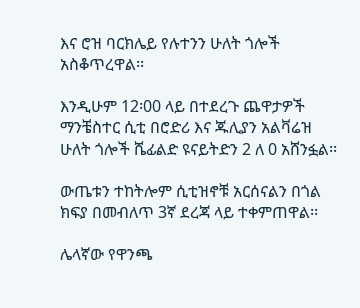እና ሮዝ ባርክሌይ የሉተንን ሁለት ጎሎች አስቆጥረዋል፡፡

እንዲሁም 12፡00 ላይ በተደረጉ ጨዋታዎች ማንቼስተር ሲቲ በሮድሪ እና ጁሊያን አልቫሬዝ ሁለት ጎሎች ሼፊልድ ዩናይትድን 2 ለ 0 አሸንፏል፡፡

ውጤቱን ተከትሎም ሲቲዝኖቹ አርሰናልን በጎል ክፍያ በመብለጥ 3ኛ ደረጃ ላይ ተቀምጠዋል፡፡

ሌላኛው የዋንጫ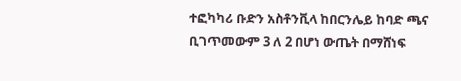ተፎካካሪ ቡድን አስቶንቪላ ከበርንሌይ ከባድ ጫና ቢገጥመውም 3 ለ 2 በሆነ ውጤት በማሸነፍ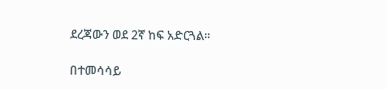ደረጃውን ወደ 2ኛ ከፍ አድርጓል፡፡

በተመሳሳይ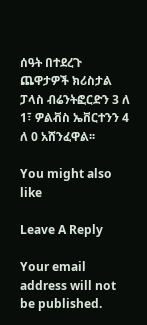ሰዓት በተደረጉ ጨዋታዎች ክሪስታል ፓላስ ብሬንትፎርድን 3 ለ 1፣ ዎልቭስ ኤቨርተንን 4 ለ 0 አሸንፈዋል፡፡

You might also like

Leave A Reply

Your email address will not be published.